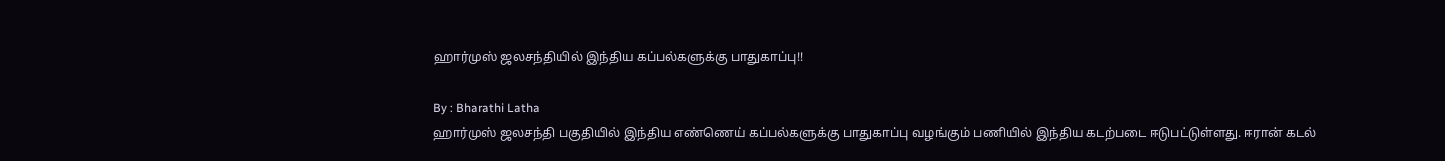ஹார்முஸ் ஜலசந்தியில் இந்திய கப்பல்களுக்கு பாதுகாப்பு!!

By : Bharathi Latha
ஹார்முஸ் ஜலசந்தி பகுதியில் இந்திய எண்ணெய் கப்பல்களுக்கு பாதுகாப்பு வழங்கும் பணியில் இந்திய கடற்படை ஈடுபட்டுள்ளது. ஈரான் கடல்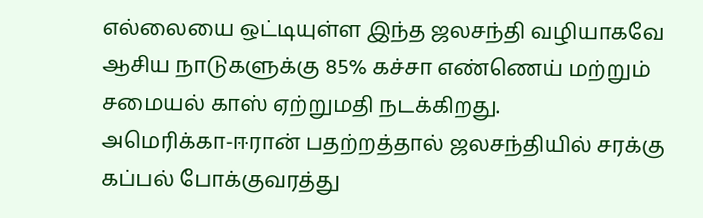எல்லையை ஒட்டியுள்ள இந்த ஜலசந்தி வழியாகவே ஆசிய நாடுகளுக்கு 85% கச்சா எண்ணெய் மற்றும் சமையல் காஸ் ஏற்றுமதி நடக்கிறது.
அமெரிக்கா-ஈரான் பதற்றத்தால் ஜலசந்தியில் சரக்கு கப்பல் போக்குவரத்து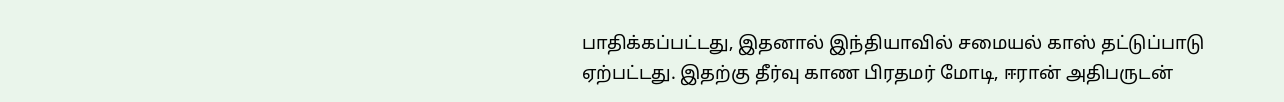பாதிக்கப்பட்டது, இதனால் இந்தியாவில் சமையல் காஸ் தட்டுப்பாடு ஏற்பட்டது. இதற்கு தீர்வு காண பிரதமர் மோடி, ஈரான் அதிபருடன்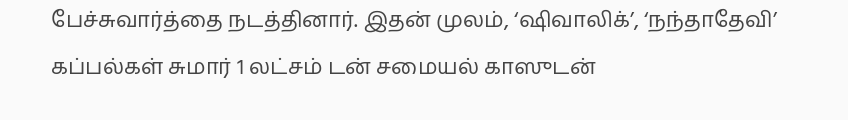பேச்சுவார்த்தை நடத்தினார். இதன் முலம், ‘ஷிவாலிக்’, ‘நந்தாதேவி’ கப்பல்கள் சுமார் 1 லட்சம் டன் சமையல் காஸுடன்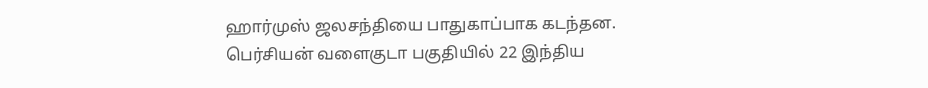ஹார்முஸ் ஜலசந்தியை பாதுகாப்பாக கடந்தன.
பெர்சியன் வளைகுடா பகுதியில் 22 இந்திய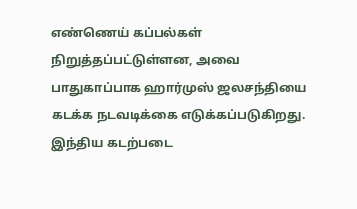எண்ணெய் கப்பல்கள் நிறுத்தப்பட்டுள்ளன, அவை பாதுகாப்பாக ஹார்முஸ் ஜலசந்தியை கடக்க நடவடிக்கை எடுக்கப்படுகிறது. இந்திய கடற்படை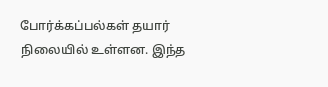போர்க்கப்பல்கள் தயார் நிலையில் உள்ளன. இந்த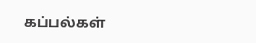கப்பல்கள்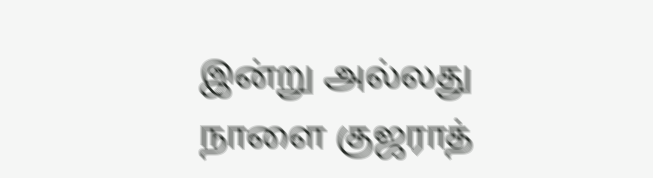இன்று அல்லது நாளை குஜராத்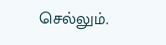செல்லும்.